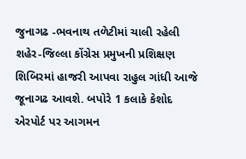જુનાગઢ -ભવનાથ તળેટીમાં ચાલી રહેલી શહેર-જિલ્લા કોંગ્રેસ પ્રમુખની પ્રશિક્ષણ શિબિરમાં હાજરી આપવા રાહુલ ગાંધી આજે જૂનાગઢ આવશે. બપોરે 1 કલાકે કેશોદ એરપોર્ટ પર આગમન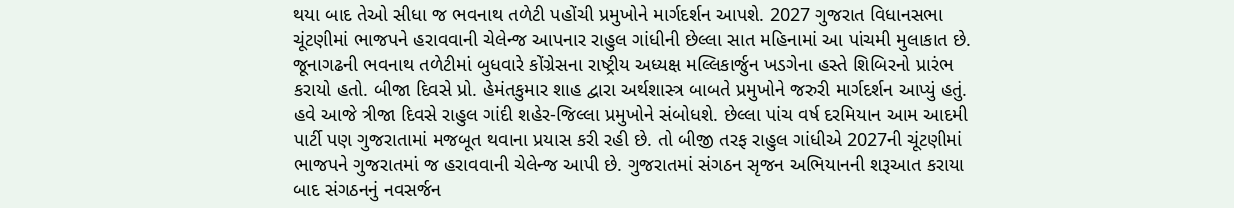થયા બાદ તેઓ સીધા જ ભવનાથ તળેટી પહોંચી પ્રમુખોને માર્ગદર્શન આપશે. 2027 ગુજરાત વિધાનસભા ચૂંટણીમાં ભાજપને હરાવવાની ચેલેન્જ આપનાર રાહુલ ગાંધીની છેલ્લા સાત મહિનામાં આ પાંચમી મુલાકાત છે.
જૂનાગઢની ભવનાથ તળેટીમાં બુધવારે કોંગ્રેસના રાષ્ટ્રીય અધ્યક્ષ મલ્લિકાર્જુન ખડગેના હસ્તે શિબિરનો પ્રારંભ કરાયો હતો. બીજા દિવસે પ્રો. હેમંતકુમાર શાહ દ્વારા અર્થશાસ્ત્ર બાબતે પ્રમુખોને જરુરી માર્ગદર્શન આપ્યું હતું. હવે આજે ત્રીજા દિવસે રાહુલ ગાંદી શહેર-જિલ્લા પ્રમુખોને સંબોધશે. છેલ્લા પાંચ વર્ષ દરમિયાન આમ આદમી પાર્ટી પણ ગુજરાતામાં મજબૂત થવાના પ્રયાસ કરી રહી છે. તો બીજી તરફ રાહુલ ગાંધીએ 2027ની ચૂંટણીમાં ભાજપને ગુજરાતમાં જ હરાવવાની ચેલેન્જ આપી છે. ગુજરાતમાં સંગઠન સૃજન અભિયાનની શરૂઆત કરાયા બાદ સંગઠનનું નવસર્જન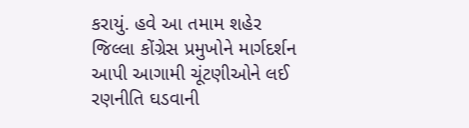કરાયું. હવે આ તમામ શહેર જિલ્લા કોંગ્રેસ પ્રમુખોને માર્ગદર્શન આપી આગામી ચૂંટણીઓને લઈ રણનીતિ ઘડવાની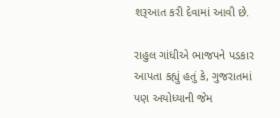શરૂઆત કરી દેવામાં આવી છે.

રાહુલ ગાંધીએ ભાજપને પડકાર આપતા કહ્યું હતું કે, ગુજરાતમાં પણ અયોધ્યાની જેમ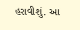હરાવીશું. આ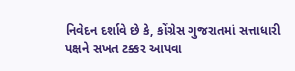નિવેદન દર્શાવે છે કે, કોંગ્રેસ ગુજરાતમાં સત્તાધારી પક્ષને સખત ટક્કર આપવા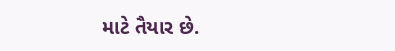માટે તૈયાર છે.